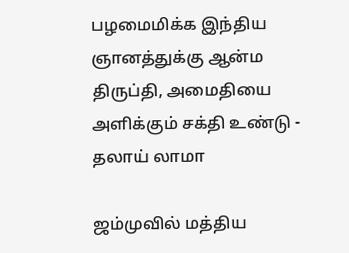பழமைமிக்க இந்திய ஞானத்துக்கு ஆன்ம திருப்தி, அமைதியை அளிக்கும் சக்தி உண்டு - தலாய் லாமா

ஜம்முவில் மத்திய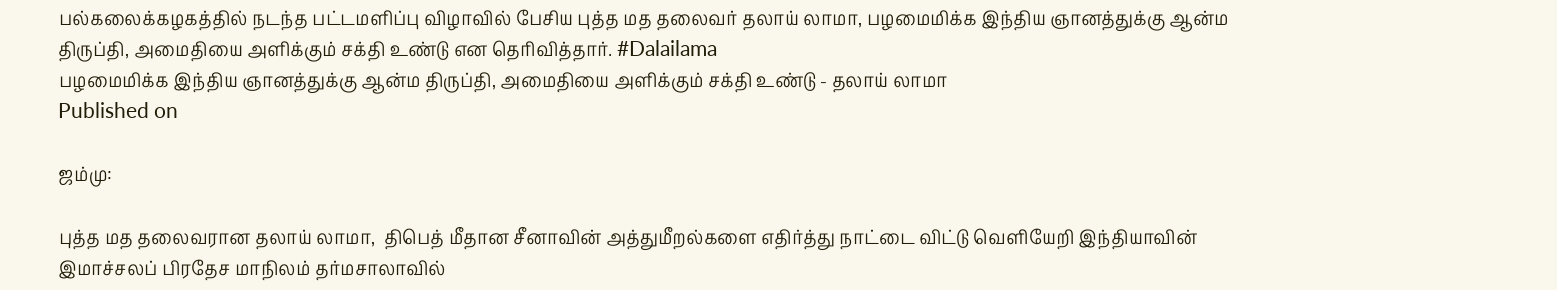பல்கலைக்கழகத்தில் நடந்த பட்டமளிப்பு விழாவில் பேசிய புத்த மத தலைவர் தலாய் லாமா, பழமைமிக்க இந்திய ஞானத்துக்கு ஆன்ம திருப்தி, அமைதியை அளிக்கும் சக்தி உண்டு என தெரிவித்தார். #Dalailama
பழமைமிக்க இந்திய ஞானத்துக்கு ஆன்ம திருப்தி, அமைதியை அளிக்கும் சக்தி உண்டு - தலாய் லாமா
Published on

ஜம்மு:

புத்த மத தலைவரான தலாய் லாமா,  திபெத் மீதான சீனாவின் அத்துமீறல்களை எதிர்த்து நாட்டை விட்டு வெளியேறி இந்தியாவின் இமாச்சலப் பிரதேச மாநிலம் தர்மசாலாவில்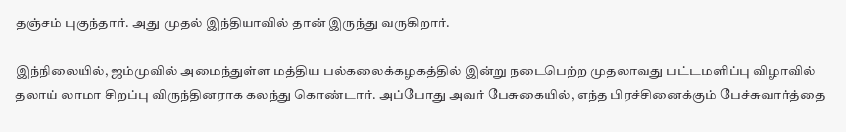தஞ்சம் புகுந்தார். அது முதல் இந்தியாவில் தான் இருந்து வருகிறார்.

இந்நிலையில், ஜம்முவில் அமைந்துள்ள மத்திய பல்கலைக்கழகத்தில் இன்று நடைபெற்ற முதலாவது பட்டமளிப்பு விழாவில் தலாய் லாமா சிறப்பு விருந்தினராக கலந்து கொண்டார். அப்போது அவர் பேசுகையில், எந்த பிரச்சினைக்கும் பேச்சுவார்த்தை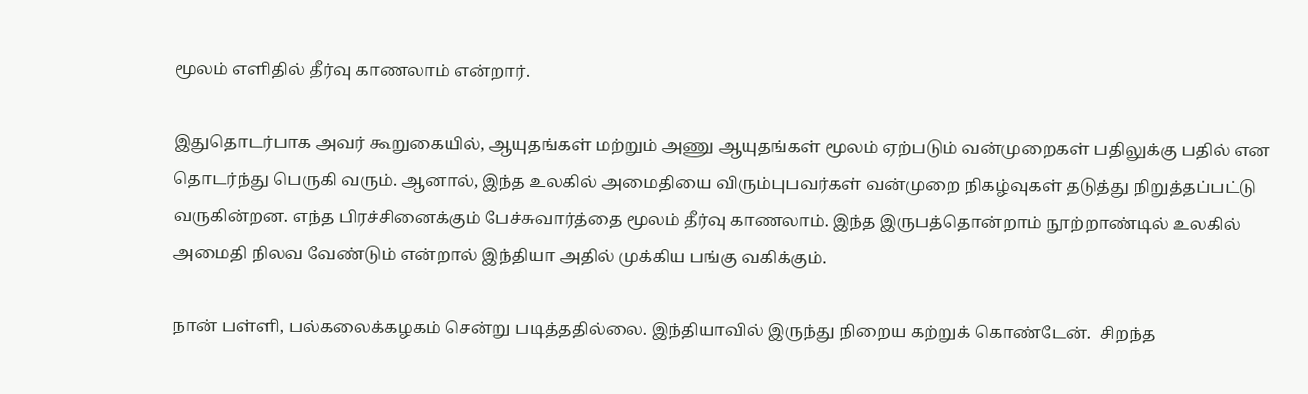மூலம் எளிதில் தீர்வு காணலாம் என்றார்.

இதுதொடர்பாக அவர் கூறுகையில், ஆயுதங்கள் மற்றும் அணு ஆயுதங்கள் மூலம் ஏற்படும் வன்முறைகள் பதிலுக்கு பதில் என தொடர்ந்து பெருகி வரும். ஆனால், இந்த உலகில் அமைதியை விரும்புபவர்கள் வன்முறை நிகழ்வுகள் தடுத்து நிறுத்தப்பட்டு வருகின்றன. எந்த பிரச்சினைக்கும் பேச்சுவார்த்தை மூலம் தீர்வு காணலாம். இந்த இருபத்தொன்றாம் நூற்றாண்டில் உலகில் அமைதி நிலவ வேண்டும் என்றால் இந்தியா அதில் முக்கிய பங்கு வகிக்கும்.

நான் பள்ளி, பல்கலைக்கழகம் சென்று படித்ததில்லை. இந்தியாவில் இருந்து நிறைய கற்றுக் கொண்டேன்.  சிறந்த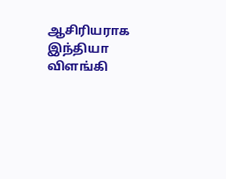ஆசிரியராக இந்தியா விளங்கி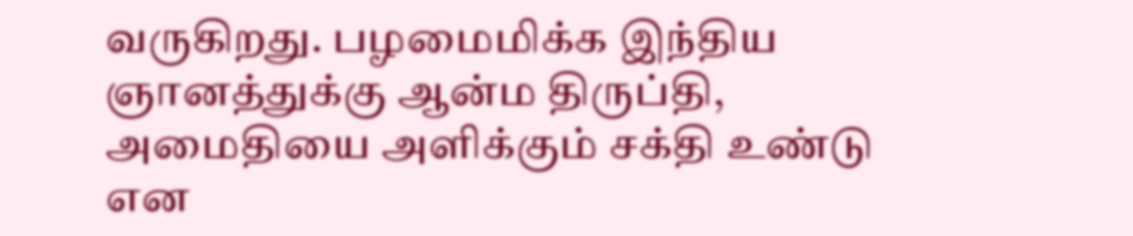வருகிறது. பழமைமிக்க இந்திய ஞானத்துக்கு ஆன்ம திருப்தி, அமைதியை அளிக்கும் சக்தி உண்டு என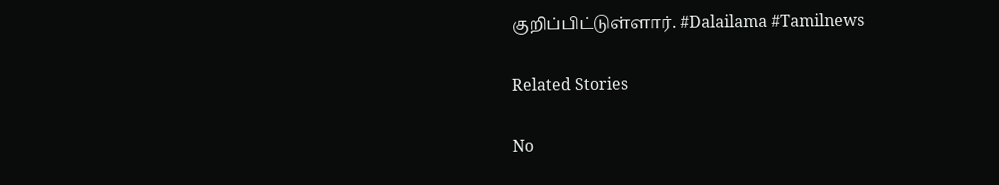குறிப்பிட்டுள்ளார். #Dalailama #Tamilnews

Related Stories

No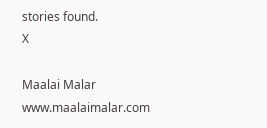stories found.
X

Maalai Malar
www.maalaimalar.com